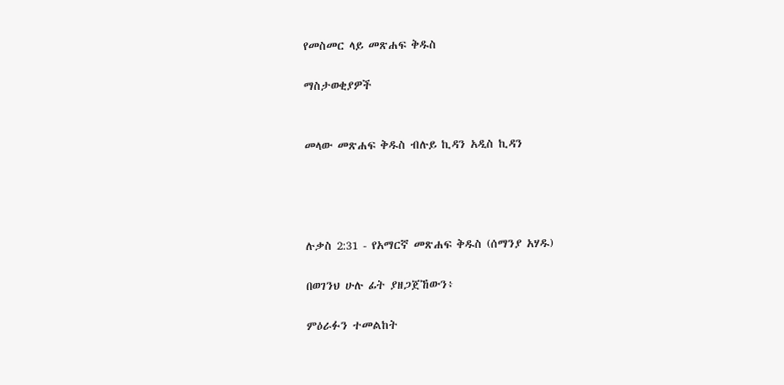የመስመር ላይ መጽሐፍ ቅዱስ

ማስታወቂያዎች


መላው መጽሐፍ ቅዱስ ብሉይ ኪዳን አዲስ ኪዳን




ሉቃስ 2:31 - የአማርኛ መጽሐፍ ቅዱስ (ሰማንያ አሃዱ)

በወገንህ ሁሉ ፊት ያዘጋጀኸውን፥

ምዕራፉን ተመልከት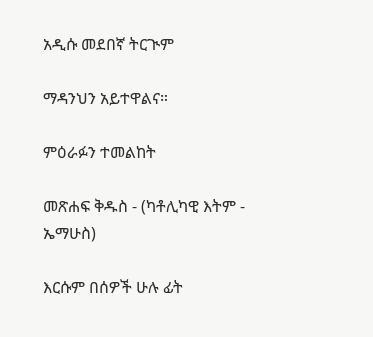አዲሱ መደበኛ ትርጒም

ማዳንህን አይተዋልና።

ምዕራፉን ተመልከት

መጽሐፍ ቅዱስ - (ካቶሊካዊ እትም - ኤማሁስ)

እርሱም በሰዎች ሁሉ ፊት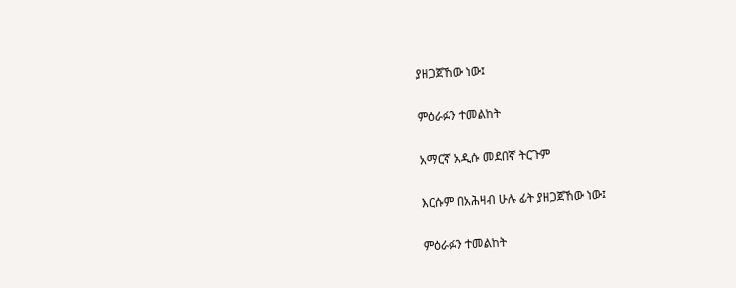ያዘጋጀኸው ነው፤

ምዕራፉን ተመልከት

አማርኛ አዲሱ መደበኛ ትርጉም

እርሱም በአሕዛብ ሁሉ ፊት ያዘጋጀኸው ነው፤

ምዕራፉን ተመልከት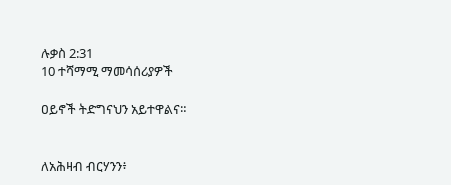ሉቃስ 2:31
10 ተሻማሚ ማመሳሰሪያዎች

ዐይኖች ትድግናህን አይተዋልና።


ለአሕዛብ ብርሃንን፥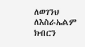ለወገንህ ለእስራኤልም ክብርን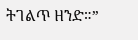ትገልጥ ዘንድ።”